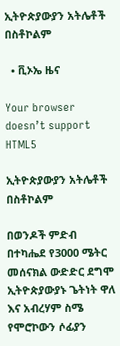ኢትዮጵያውያን አትሌቶች በስቶኮልም

  • ቪኦኤ ዜና

Your browser doesn’t support HTML5

ኢትዮጵያውያን አትሌቶች በስቶኮልም

በወንዶች ምድብ በተካሔደ የ3000 ሜትር መሰናክል ውድድር ደግሞ ኢትዮጵያውያኑ ጌትነት ዋለ እና አብረሃም ስሜ የሞሮኮውን ሶፊያን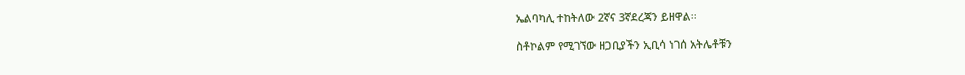ኤልባካሊ ተከትለው 2ኛና 3ኛደረጃን ይዘዋል፡፡

ስቶኮልም የሚገኘው ዘጋቢያችን ኢቢሳ ነገሰ አትሌቶቹን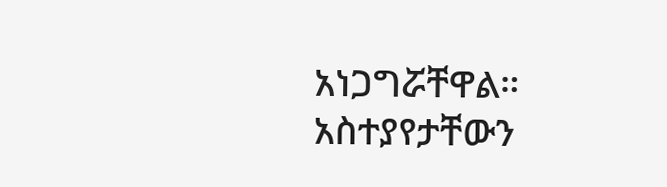አነጋግሯቸዋል። አስተያየታቸውን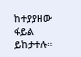ከተያያዘው ፋይል ይከታተሉ።